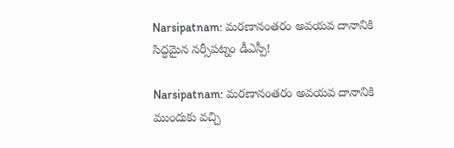Narsipatnam: మరణానంతరం అవయవ దానానికి సిద్ధమైన నర్సీపట్నం డీఎస్పీ!

Narsipatnam: మరణానంతరం అవయవ దానానికి ముందుకు వచ్చి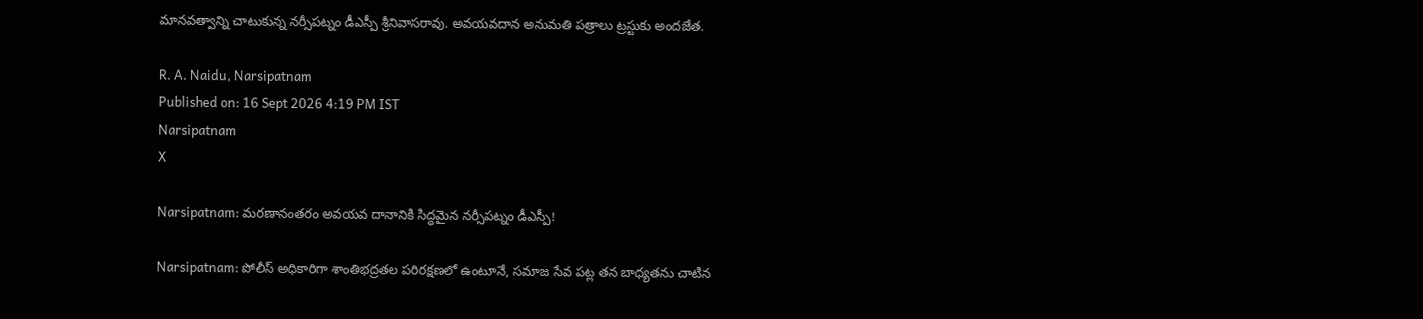మానవత్వాన్ని చాటుకున్న నర్సీపట్నం డీఎస్పీ శ్రీనివాసరావు. అవయవదాన అనుమతి పత్రాలు ట్రస్టుకు అందజేత.

R. A. Naidu, Narsipatnam
Published on: 16 Sept 2026 4:19 PM IST
Narsipatnam
X

Narsipatnam: మరణానంతరం అవయవ దానానికి సిద్ధమైన నర్సీపట్నం డీఎస్పీ!

Narsipatnam: పోలీస్ అధికారిగా శాంతిభద్రతల పరిరక్షణలో ఉంటూనే, సమాజ సేవ పట్ల తన బాధ్యతను చాటిన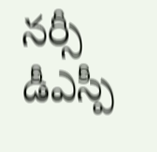నర్సీ డీఎస్పీ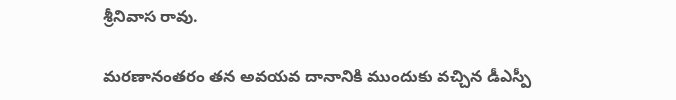శ్రీనివాస రావు.

మరణానంతరం తన అవయవ దానానికి ముందుకు వచ్చిన డీఎస్పీ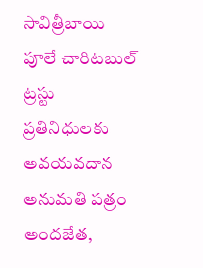సావిత్రీబాయి పూలే చారిటబుల్ ట్రస్టు ప్రతినిధులకు అవయవదాన అనుమతి పత్రం అందజేత,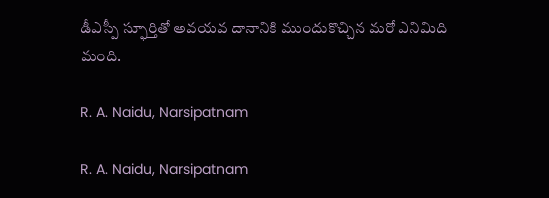డీఎస్పీ స్ఫూర్తితో అవయవ దానానికి ముందుకొచ్చిన మరో ఎనిమిది మంది.

R. A. Naidu, Narsipatnam

R. A. Naidu, Narsipatnam